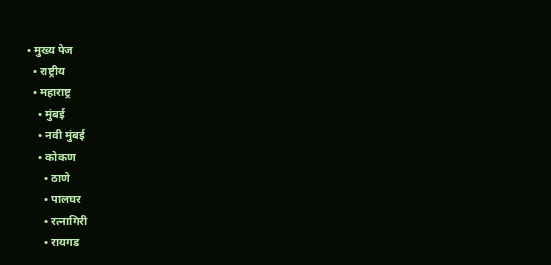• मुख्य पेज
  • राष्ट्रीय
  • महाराष्ट्र
    • मुंबई
    • नवी मुंबई
    • कोकण
      • ठाणे
      • पालघर
      • रत्नागिरी
      • रायगड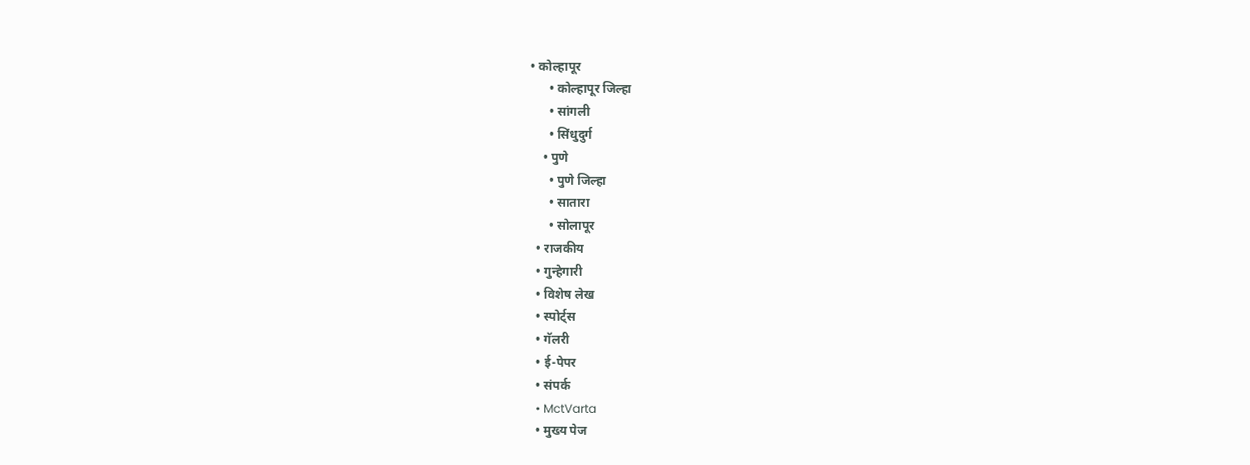• कोल्हापूर
      • कोल्हापूर जिल्हा
      • सांगली
      • सिंधुदुर्ग
    • पुणे
      • पुणे जिल्हा
      • सातारा
      • सोलापूर
  • राजकीय
  • गुन्हेगारी
  • विशेष लेख
  • स्पोर्ट्स
  • गॅलरी
  • ई-पेपर
  • संपर्क
  • MctVarta
  • मुख्य पेज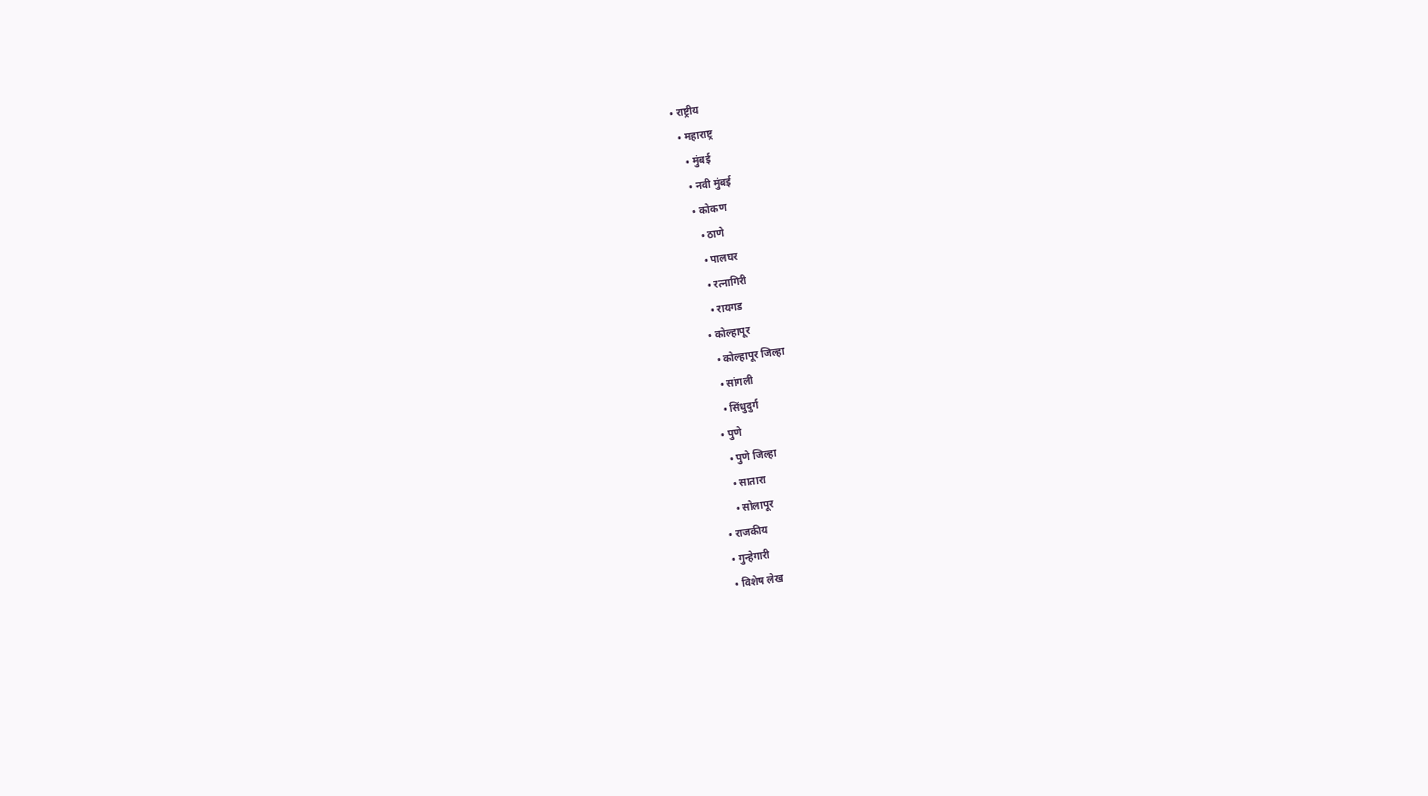• राष्ट्रीय
  • महाराष्ट्र
    • मुंबई
    • नवी मुंबई
    • कोकण
      • ठाणे
      • पालघर
      • रत्नागिरी
      • रायगड
    • कोल्हापूर
      • कोल्हापूर जिल्हा
      • सांगली
      • सिंधुदुर्ग
    • पुणे
      • पुणे जिल्हा
      • सातारा
      • सोलापूर
  • राजकीय
  • गुन्हेगारी
  • विशेष लेख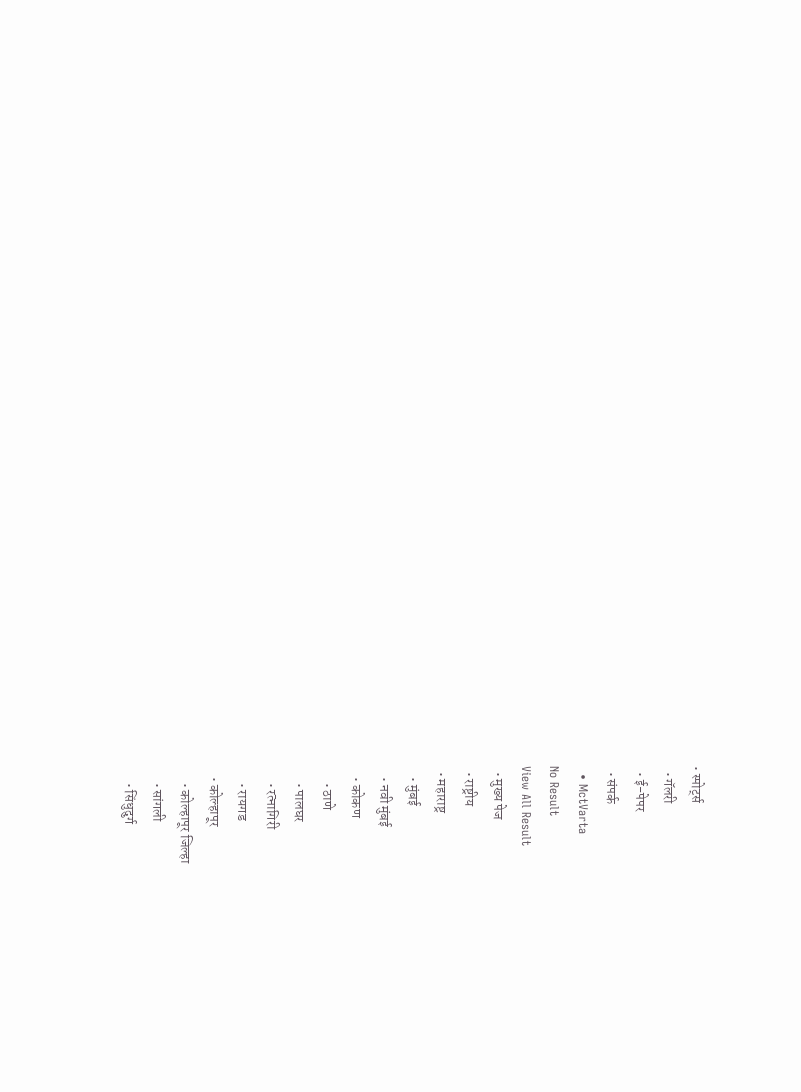• स्पोर्ट्स
  • गॅलरी
  • ई-पेपर
  • संपर्क
  • MctVarta
No Result
View All Result
  • मुख्य पेज
  • राष्ट्रीय
  • महाराष्ट्र
    • मुंबई
    • नवी मुंबई
    • कोकण
      • ठाणे
      • पालघर
      • रत्नागिरी
      • रायगड
    • कोल्हापूर
      • कोल्हापूर जिल्हा
      • सांगली
      • सिंधुदुर्ग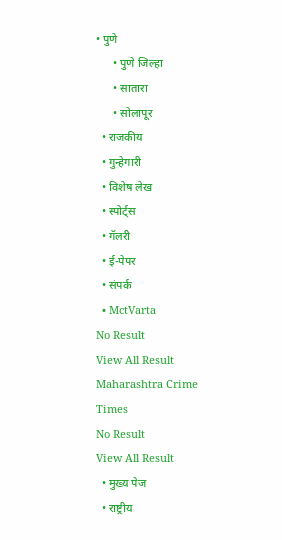• पुणे
      • पुणे जिल्हा
      • सातारा
      • सोलापूर
  • राजकीय
  • गुन्हेगारी
  • विशेष लेख
  • स्पोर्ट्स
  • गॅलरी
  • ई-पेपर
  • संपर्क
  • MctVarta
No Result
View All Result
Maharashtra Crime Times
No Result
View All Result
  • मुख्य पेज
  • राष्ट्रीय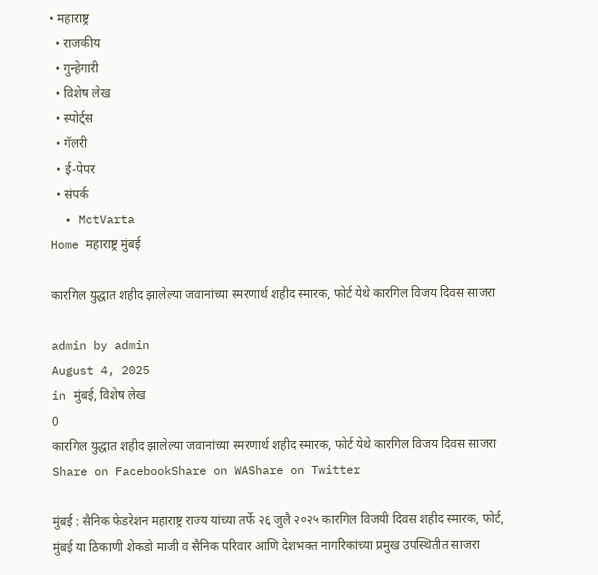• महाराष्ट्र
  • राजकीय
  • गुन्हेगारी
  • विशेष लेख
  • स्पोर्ट्स
  • गॅलरी
  • ई-पेपर
  • संपर्क
  • MctVarta
Home महाराष्ट्र मुंबई

कारगिल युद्धात शहीद झालेल्या जवानांच्या स्मरणार्थ शहीद स्मारक, फोर्ट येथे कारगिल विजय दिवस साजरा

admin by admin
August 4, 2025
in मुंबई, विशेष लेख
0
कारगिल युद्धात शहीद झालेल्या जवानांच्या स्मरणार्थ शहीद स्मारक, फोर्ट येथे कारगिल विजय दिवस साजरा
Share on FacebookShare on WAShare on Twitter

मुंबई : सैनिक फेडरेशन महाराष्ट्र राज्य यांच्या तर्फे २६ जुलै २०२५ कारगिल विजयी दिवस शहीद स्मारक, फोर्ट, मुंबई या ठिकाणी शेकडो माजी व सैनिक परिवार आणि देशभक्त नागरिकांच्या प्रमुख उपस्थितीत साजरा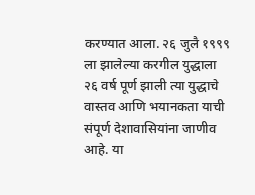करण्यात आला. २६ जुलै १९९९ ला झालेल्या करगील युद्धाला २६ वर्ष पूर्ण झाली त्या युद्धाचे वास्तव आणि भयानकता याची संपूर्ण देशावासियांना जाणीव आहे. या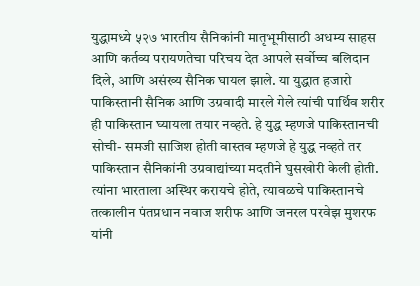युद्धामध्ये ५२७ भारतीय सैनिकांनी मातृभूमीसाठी अधम्य साहस आणि कर्तव्य परायणतेचा परिचय देत आपले सर्वोच्च बलिदान दिले, आणि असंख्य सैनिक घायल झाले. या युद्धात हजारो पाकिस्तानी सैनिक आणि उग्रवादी मारले गेले त्यांची पार्थिव शरीर ही पाकिस्तान घ्यायला तयार नव्हते. हे युद्ध म्हणजे पाकिस्तानची सोची- समजी साजिश होती वास्तव म्हणजे हे युद्ध नव्हते तर पाकिस्तान सैनिकांनी उग्रवाद्यांच्या मदतीने घुसखोरी केली होती. त्यांना भारताला अस्थिर करायचे होते, त्यावळचे पाकिस्तानचे तत्कालीन पंतप्रधान नवाज शरीफ आणि जनरल परवेझ मुशरफ यांनी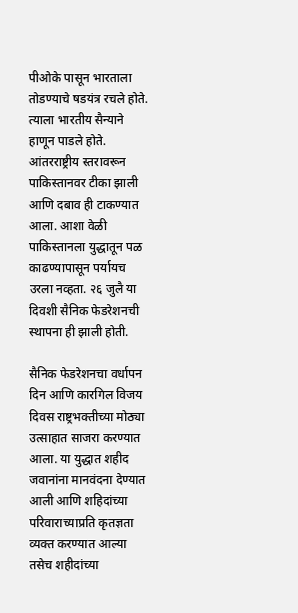पीओके पासून भारताला तोडण्याचे षडयंत्र रचले होते. त्याला भारतीय सैन्याने हाणून पाडले होते. आंतरराष्ट्रीय स्तरावरून पाकिस्तानवर टीका झाली आणि दबाव ही टाकण्यात आला. आशा वेळी पाकिस्तानला युद्धातून पळ काढण्यापासून पर्यायच उरला नव्हता. २६ जुलै या दिवशी सैनिक फेडरेशनची स्थापना ही झाली होती.

सैनिक फेडरेशनचा वर्धापन दिन आणि कारगिल विजय दिवस राष्ट्रभक्तीच्या मोठ्या उत्साहात साजरा करण्यात आला. या युद्धात शहीद जवानांना मानवंदना देण्यात आली आणि शहिदांच्या परिवाराच्याप्रति कृतज्ञता व्यक्त करण्यात आल्या तसेच शहीदांच्या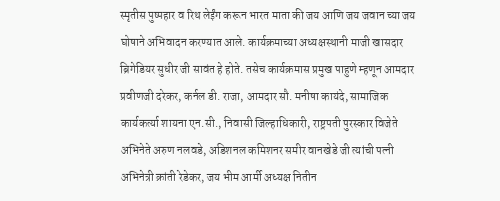स्मृतीस पुष्पहार व रिथ लेईंग करून भारत माता की जय आणि जय जवान च्या जय घोषाने अभिवादन करण्यात आले. कार्यक्रमाच्या अध्यक्षस्थानी माजी खासदार ब्रिगेडियर सुधीर जी सावंत हे होते. तसेच कार्यक्रमास प्रमुख पाहुणे म्हणून आमदार प्रवीणजी दरेकर, कर्नल डी. राजा, आमदार सौ. मनीषा कायंदे, सामाजिक कार्यकर्त्या शायना एन.सी., निवासी जिल्हाधिकारी, राष्ट्रपती पुरस्कार विजेते अभिनेते अरुण नलवडे, अडिशनल कमिशनर समीर वानखेडे जी त्यांची पत्नी अभिनेत्री क्रांती रेडेकर, जय भीम आर्मी अध्यक्ष नितीन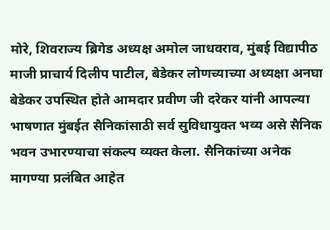मोरे, शिवराज्य ब्रिगेड अध्यक्ष अमोल जाधवराव, मुंबई विद्यापीठ माजी प्राचार्य दिलीप पाटील, बेडेकर लोणच्याच्या अध्यक्षा अनघा बेडेकर उपस्थित होते आमदार प्रवीण जी दरेकर यांनी आपल्या भाषणात मुंबईत सैनिकांसाठी सर्व सुविधायुक्त भव्य असे सैनिक भवन उभारण्याचा संकल्प व्यक्त केला. सैनिकांच्या अनेक मागण्या प्रलंबित आहेत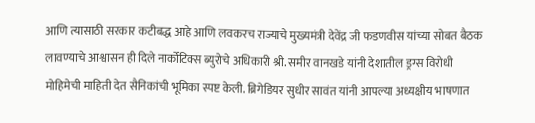आणि त्यासाठी सरकार कटीबद्ध आहे आणि लवकरच राज्याचे मुख्यमंत्री देवेंद्र जी फडणवीस यांच्या सोबत बैठक लावण्याचे आश्वासन ही दिले नार्कोटिक्स ब्युरोचे अधिकारी श्री. समीर वानखडे यांनी देशातील ड्रग्स विरोधी मोहिमेची माहिती देत सैनिकांची भूमिका स्पष्ट केली. ब्रिगेडियर सुधीर सावंत यांनी आपल्या अध्यक्षीय भाषणात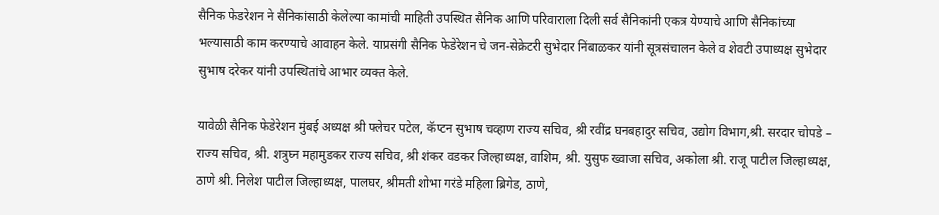सैनिक फेडरेशन ने सैनिकांसाठी केलेल्या कामांची माहिती उपस्थित सैनिक आणि परिवाराला दिली सर्व सैनिकांनी एकत्र येण्याचे आणि सैनिकांच्या भल्यासाठी काम करण्याचे आवाहन केले. याप्रसंगी सैनिक फेडेरेशन चे जन-सेक्रेटरी सुभेदार निंबाळकर यांनी सूत्रसंचालन केले व शेवटी उपाध्यक्ष सुभेदार सुभाष दरेकर यांनी उपस्थितांचे आभार व्यक्त केले.

यावेळी सैनिक फेडेरेशन मुंबई अध्यक्ष श्री फ्लेचर पटेल, कॅप्टन सुभाष चव्हाण राज्य सचिव, श्री रवींद्र घनबहादुर सचिव, उद्योग विभाग,श्री. सरदार चोपडे – राज्य सचिव, श्री. शत्रुघ्न महामुडकर राज्य सचिव, श्री शंकर वडकर जिल्हाध्यक्ष, वाशिम, श्री. युसुफ ख्वाजा सचिव, अकोला श्री. राजू पाटील जिल्हाध्यक्ष, ठाणे श्री. निलेश पाटील जिल्हाध्यक्ष, पालघर, श्रीमती शोभा गरंडे महिला ब्रिगेड, ठाणे,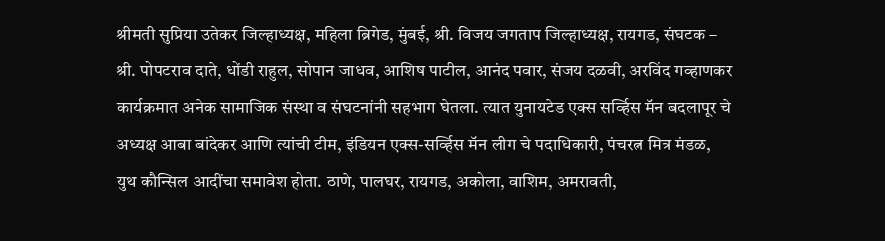श्रीमती सुप्रिया उतेकर जिल्हाध्यक्ष, महिला ब्रिगेड, मुंबई, श्री. विजय जगताप जिल्हाध्यक्ष, रायगड, संघटक – श्री. पोपटराव दाते, धोंडी राहुल, सोपान जाधव, आशिष पाटील, आनंद पवार, संजय दळवी, अरविंद गव्हाणकर कार्यक्रमात अनेक सामाजिक संस्था व संघटनांनी सहभाग घेतला. त्यात युनायटेड एक्स सर्व्हिस मॅन बदलापूर चे अध्यक्ष आबा बांदेकर आणि त्यांची टीम, इंडियन एक्स-सर्व्हिस मॅन लीग चे पदाधिकारी, पंचरत्न मित्र मंडळ, युथ कौन्सिल आदींचा समावेश होता. ठाणे, पालघर, रायगड, अकोला, वाशिम, अमरावती,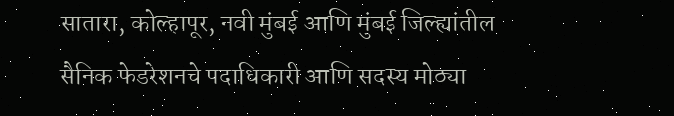सातारा, कोल्हापूर, नवी मुंबई आणि मुंबई जिल्ह्यांतील सैनिक फेडरेशनचे पदाधिकारी आणि सदस्य मोठ्या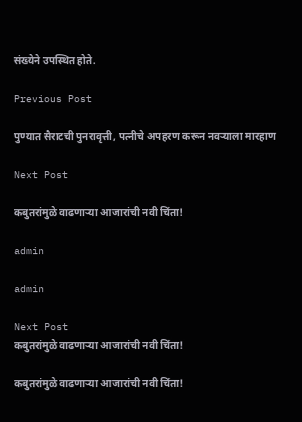संख्येने उपस्थित होते.

Previous Post

पुण्यात सैराटची पुनरावृत्ती, पत्नीचे अपहरण करून नवऱ्याला मारहाण

Next Post

कबुतरांमुळे वाढणाऱ्या आजारांची नवी चिंता!

admin

admin

Next Post
कबुतरांमुळे वाढणाऱ्या आजारांची नवी चिंता!

कबुतरांमुळे वाढणाऱ्या आजारांची नवी चिंता!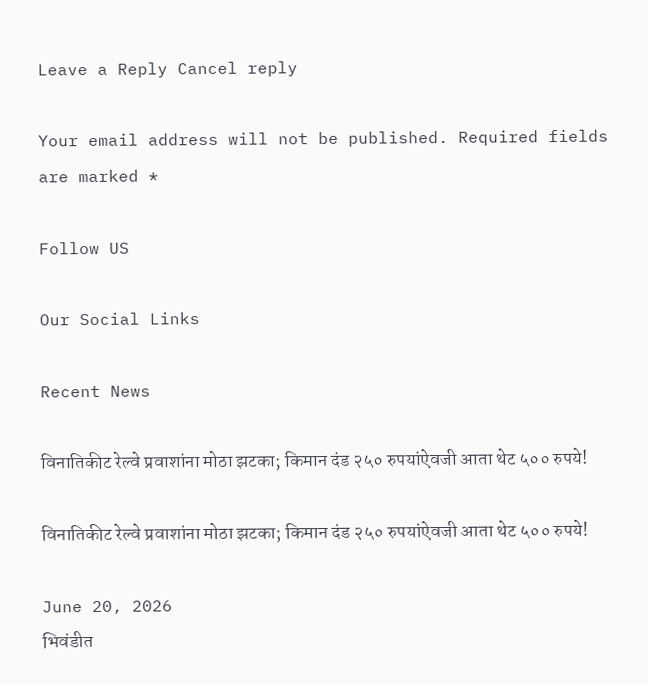Leave a Reply Cancel reply

Your email address will not be published. Required fields are marked *

Follow US

Our Social Links

Recent News

विनातिकीट रेल्वे प्रवाशांना मोठा झटका; किमान दंड २५० रुपयांऐवजी आता थेट ५०० रुपये!

विनातिकीट रेल्वे प्रवाशांना मोठा झटका; किमान दंड २५० रुपयांऐवजी आता थेट ५०० रुपये!

June 20, 2026
भिवंडीत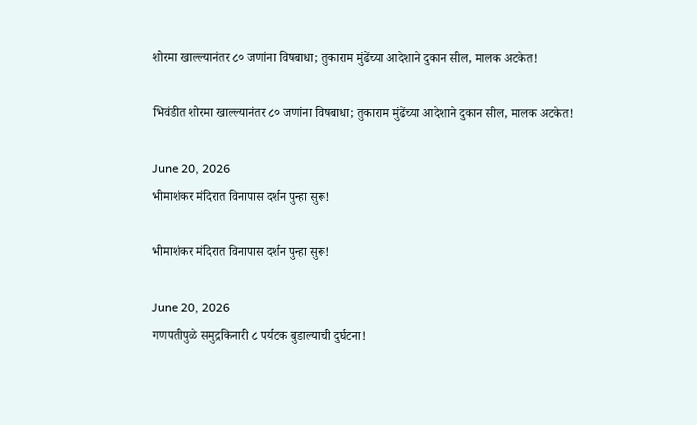शोरमा खाल्ल्यानंतर ८० जणांना विषबाधा; तुकाराम मुंढेंच्या आदेशाने दुकान सील, मालक अटकेत!

भिवंडीत शोरमा खाल्ल्यानंतर ८० जणांना विषबाधा; तुकाराम मुंढेंच्या आदेशाने दुकान सील, मालक अटकेत!

June 20, 2026
भीमाशंकर मंदिरात विनापास दर्शन पुन्हा सुरू!

भीमाशंकर मंदिरात विनापास दर्शन पुन्हा सुरू!

June 20, 2026
गणपतीपुळे समुद्रकिनारी ८ पर्यटक बुडाल्याची दुर्घटना!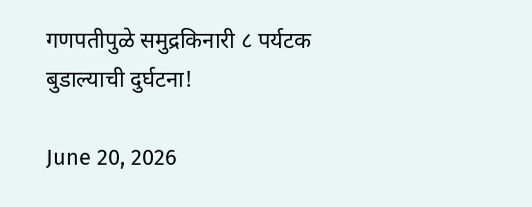गणपतीपुळे समुद्रकिनारी ८ पर्यटक बुडाल्याची दुर्घटना!

June 20, 2026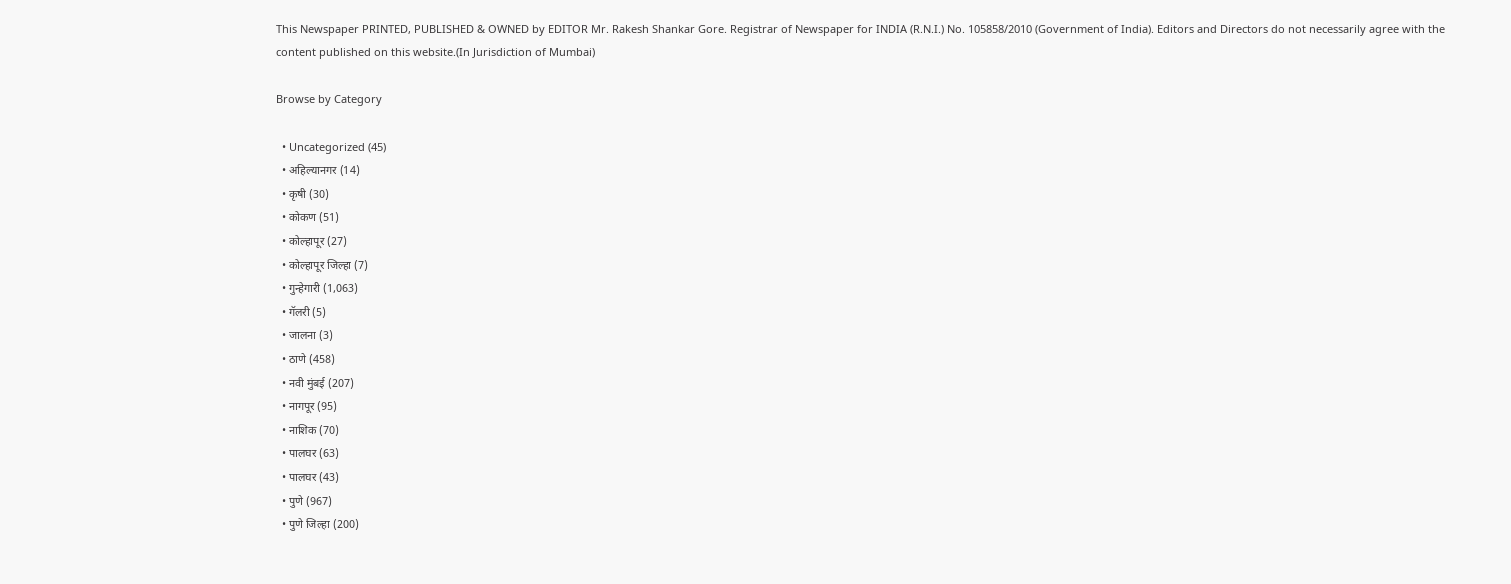This Newspaper PRINTED, PUBLISHED & OWNED by EDITOR Mr. Rakesh Shankar Gore. Registrar of Newspaper for INDIA (R.N.I.) No. 105858/2010 (Government of India). Editors and Directors do not necessarily agree with the content published on this website.(In Jurisdiction of Mumbai)

Browse by Category

  • Uncategorized (45)
  • अहिल्यानगर (14)
  • कृषी (30)
  • कोकण (51)
  • कोल्हापूर (27)
  • कोल्हापूर जिल्हा (7)
  • गुन्हेगारी (1,063)
  • गॅलरी (5)
  • जालना (3)
  • ठाणे (458)
  • नवी मुंबई (207)
  • नागपूर (95)
  • नाशिक (70)
  • पालघर (63)
  • पालघर (43)
  • पुणे (967)
  • पुणे जिल्हा (200)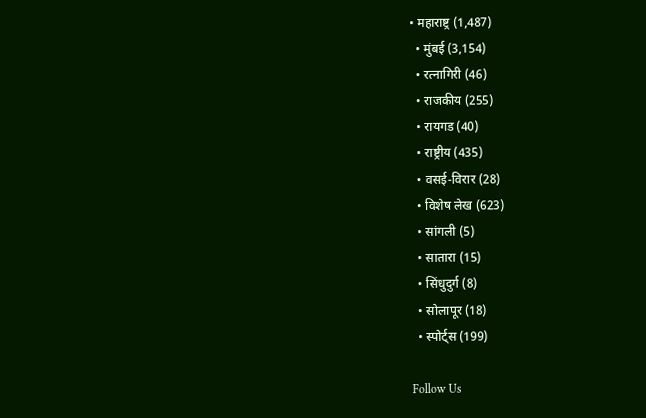• महाराष्ट्र (1,487)
  • मुंबई (3,154)
  • रत्नागिरी (46)
  • राजकीय (255)
  • रायगड (40)
  • राष्ट्रीय (435)
  • वसई-विरार (28)
  • विशेष लेख (623)
  • सांगली (5)
  • सातारा (15)
  • सिंधुदुर्ग (8)
  • सोलापूर (18)
  • स्पोर्ट्स (199)

Follow Us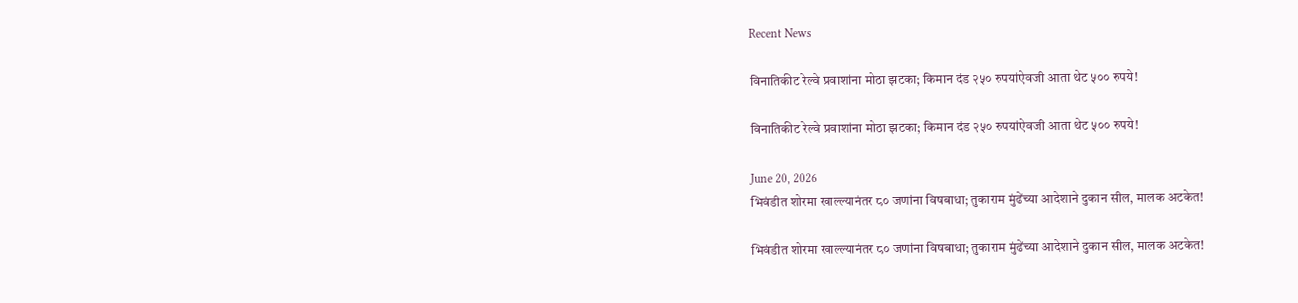Recent News

विनातिकीट रेल्वे प्रवाशांना मोठा झटका; किमान दंड २५० रुपयांऐवजी आता थेट ५०० रुपये!

विनातिकीट रेल्वे प्रवाशांना मोठा झटका; किमान दंड २५० रुपयांऐवजी आता थेट ५०० रुपये!

June 20, 2026
भिवंडीत शोरमा खाल्ल्यानंतर ८० जणांना विषबाधा; तुकाराम मुंढेंच्या आदेशाने दुकान सील, मालक अटकेत!

भिवंडीत शोरमा खाल्ल्यानंतर ८० जणांना विषबाधा; तुकाराम मुंढेंच्या आदेशाने दुकान सील, मालक अटकेत!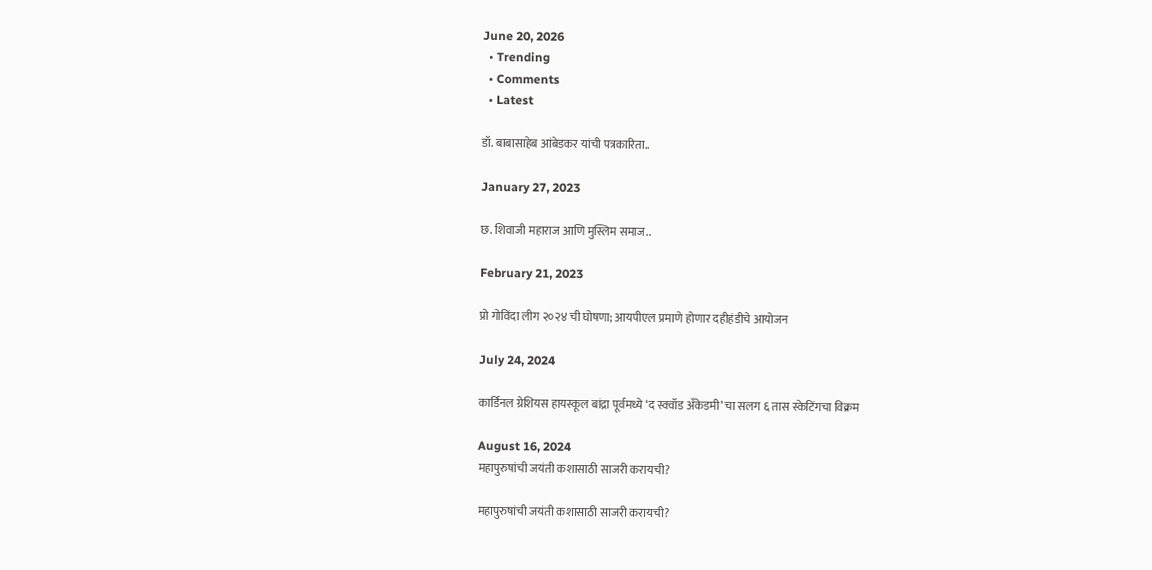June 20, 2026
  • Trending
  • Comments
  • Latest

डॉ. बाबासाहेब आंबेडकर यांची पत्रकारिता..

January 27, 2023

छ. शिवाजी महाराज आणि मुस्लिम समाज..

February 21, 2023

प्रो गोविंदा लीग २०२४ ची घोषणा; आयपीएल प्रमाणे होणार दहीहंडीचे आयोजन

July 24, 2024

कार्डिनल ग्रेशियस हायस्कूल बांद्रा पूर्वमध्ये ‘द स्क्वॉड अँकेडमी’ चा सलग ६ तास स्केटिंगचा विक्रम

August 16, 2024
महापुरुषांची जयंती कशासाठी साजरी करायची?

महापुरुषांची जयंती कशासाठी साजरी करायची?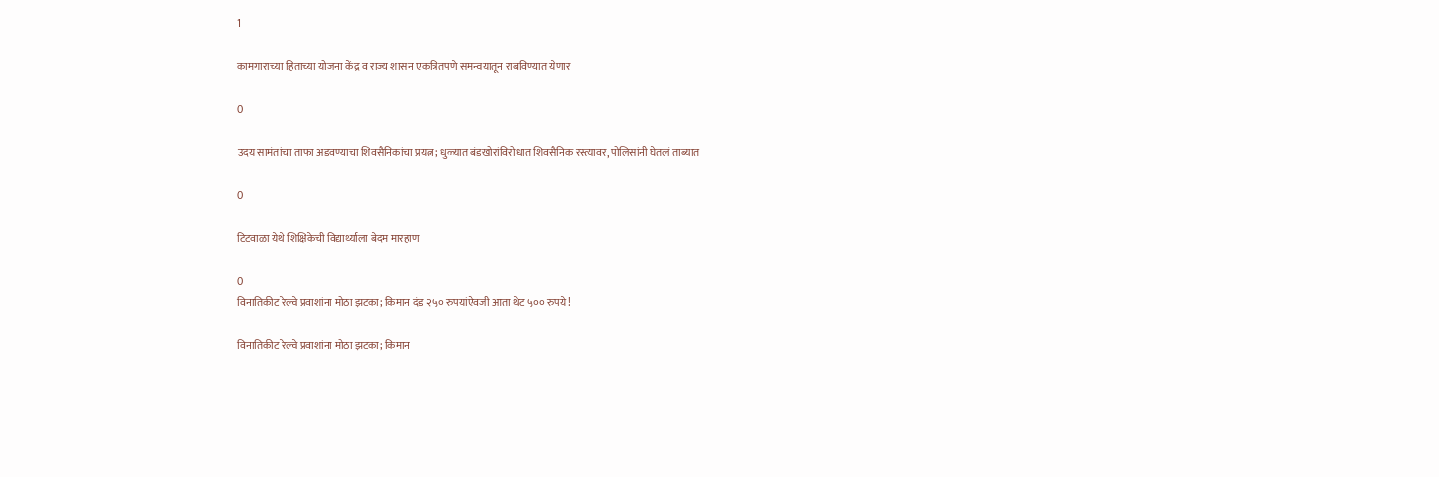1

कामगाराच्या हिताच्या योजना केंद्र व राज्य शासन एकत्रितपणे समन्वयातून राबविण्यात येणार

0

उदय सामंतांचा ताफा अडवण्याचा शिवसैनिकांचा प्रयत्न; धुळ्यात बंडखोरांविरोधात शिवसैनिक रस्त्यावर, पोलिसांनी घेतलं ताब्यात

0

टिटवाळा येथे शिक्षिकेची विद्यार्थ्याला बेदम मारहाण

0
विनातिकीट रेल्वे प्रवाशांना मोठा झटका; किमान दंड २५० रुपयांऐवजी आता थेट ५०० रुपये!

विनातिकीट रेल्वे प्रवाशांना मोठा झटका; किमान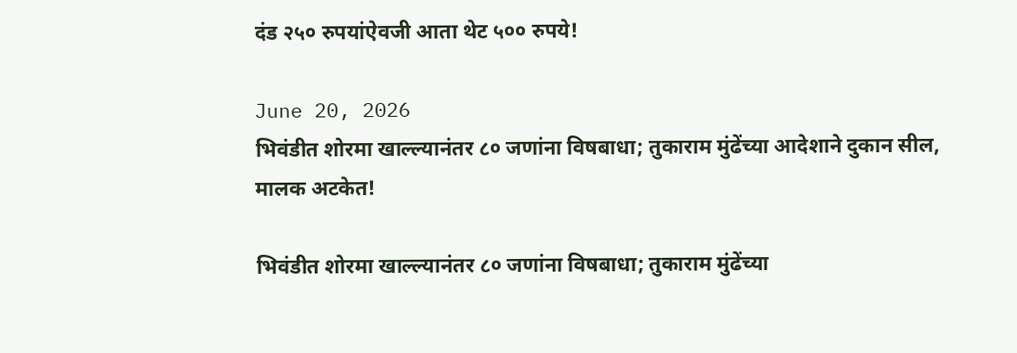दंड २५० रुपयांऐवजी आता थेट ५०० रुपये!

June 20, 2026
भिवंडीत शोरमा खाल्ल्यानंतर ८० जणांना विषबाधा; तुकाराम मुंढेंच्या आदेशाने दुकान सील, मालक अटकेत!

भिवंडीत शोरमा खाल्ल्यानंतर ८० जणांना विषबाधा; तुकाराम मुंढेंच्या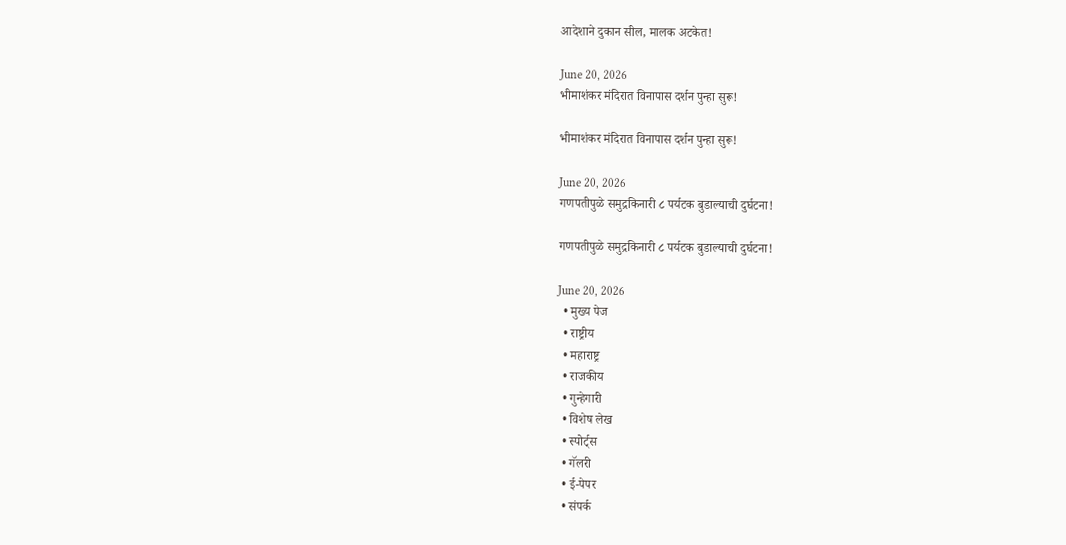आदेशाने दुकान सील, मालक अटकेत!

June 20, 2026
भीमाशंकर मंदिरात विनापास दर्शन पुन्हा सुरू!

भीमाशंकर मंदिरात विनापास दर्शन पुन्हा सुरू!

June 20, 2026
गणपतीपुळे समुद्रकिनारी ८ पर्यटक बुडाल्याची दुर्घटना!

गणपतीपुळे समुद्रकिनारी ८ पर्यटक बुडाल्याची दुर्घटना!

June 20, 2026
  • मुख्य पेज
  • राष्ट्रीय
  • महाराष्ट्र
  • राजकीय
  • गुन्हेगारी
  • विशेष लेख
  • स्पोर्ट्स
  • गॅलरी
  • ई-पेपर
  • संपर्क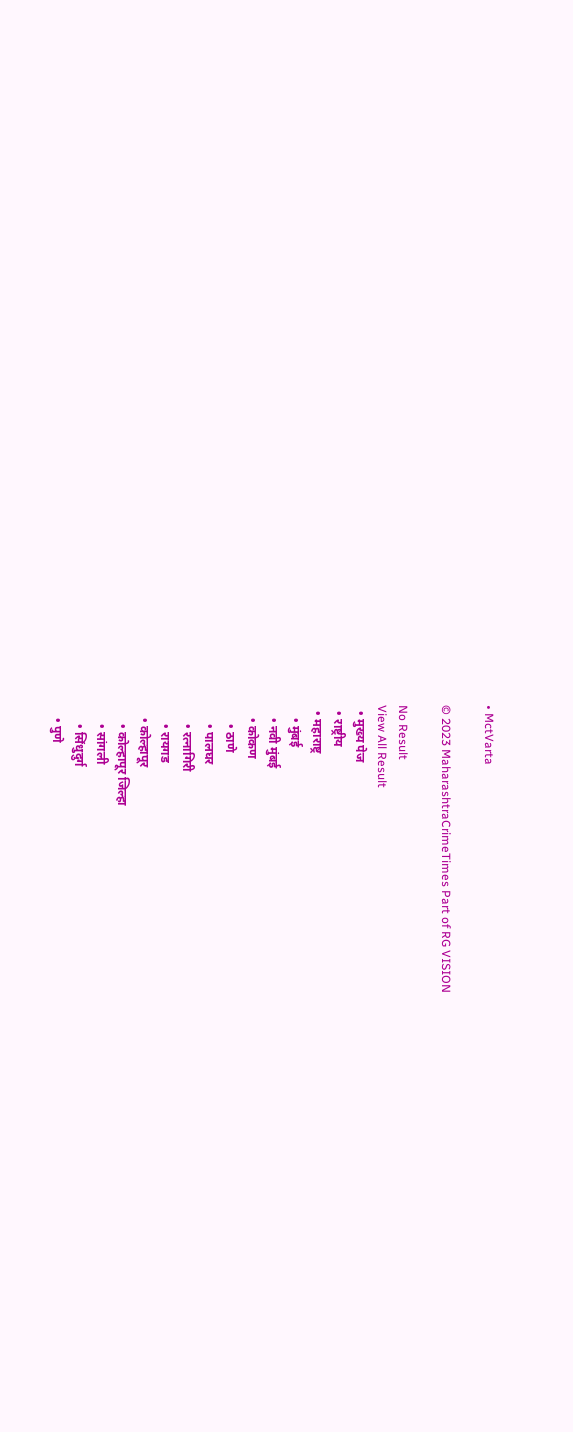• MctVarta

© 2023 MaharashtraCrimeTimes Part of RG VISION

No Result
View All Result
  • मुख्य पेज
  • राष्ट्रीय
  • महाराष्ट्र
    • मुंबई
    • नवी मुंबई
    • कोकण
      • ठाणे
      • पालघर
      • रत्नागिरी
      • रायगड
    • कोल्हापूर
      • कोल्हापूर जिल्हा
      • सांगली
      • सिंधुदुर्ग
    • पुणे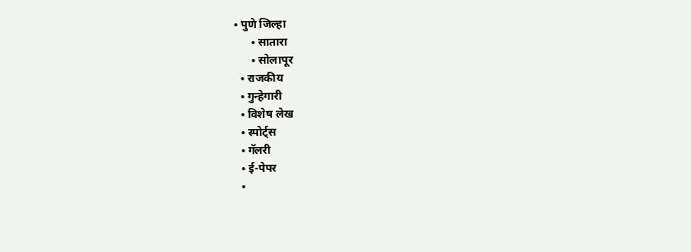• पुणे जिल्हा
      • सातारा
      • सोलापूर
  • राजकीय
  • गुन्हेगारी
  • विशेष लेख
  • स्पोर्ट्स
  • गॅलरी
  • ई-पेपर
  •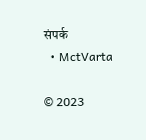संपर्क
  • MctVarta

© 2023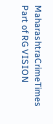MaharashtraCrimeTimes Part of RG VISION